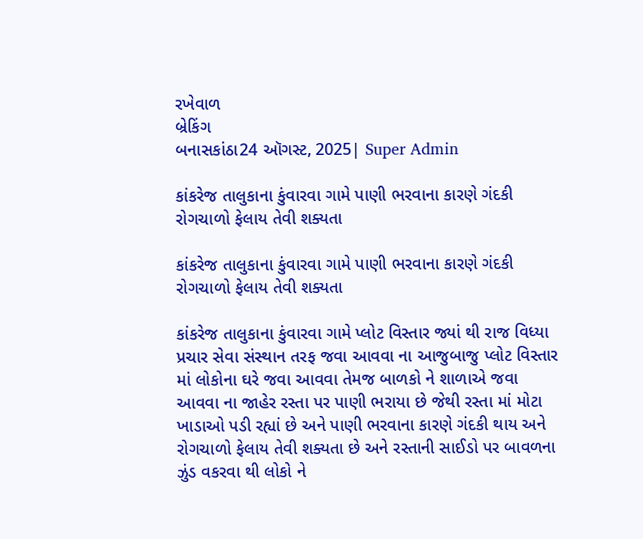રખેવાળ
બ્રેકિંગ
બનાસકાંઠા24 ઑગસ્ટ, 2025| Super Admin

કાંકરેજ તાલુકાના કુંવારવા ગામે પાણી ભરવાના કારણે ગંદકી રોગચાળો ફેલાય તેવી શક્યતા

કાંકરેજ તાલુકાના કુંવારવા ગામે પાણી ભરવાના કારણે ગંદકી રોગચાળો ફેલાય તેવી શક્યતા

કાંકરેજ તાલુકાના કુંવારવા ગામે પ્લોટ વિસ્તાર જ્યાં થી રાજ વિધ્યા પ્રચાર સેવા સંસ્થાન તરફ જવા આવવા ના આજુબાજુ પ્લોટ વિસ્તાર માં લોકોના ઘરે જવા આવવા તેમજ બાળકો ને શાળાએ જવા આવવા ના જાહેર રસ્તા પર પાણી ભરાયા છે જેથી રસ્તા માં મોટા ખાડાઓ પડી રહ્યાં છે અને પાણી ભરવાના કારણે ગંદકી થાય અને રોગચાળો ફેલાય તેવી શક્યતા છે અને રસ્તાની સાઈડો પર બાવળના ઝુંડ વકરવા થી લોકો ને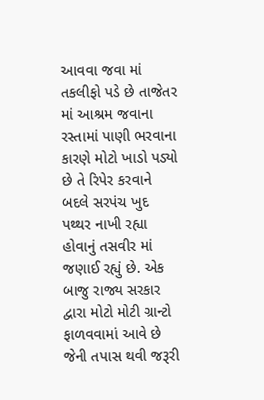આવવા જવા માં તકલીફો પડે છે તાજેતર માં આશ્રમ જવાના રસ્તામાં પાણી ભરવાના કારણે મોટો ખાડો પડ્યો છે તે રિપેર કરવાને બદલે સરપંચ ખુદ પથ્થર નાખી રહ્યા હોવાનું તસવીર માં જણાઈ રહ્યું છે. એક બાજુ રાજ્ય સરકાર દ્વારા મોટો મોટી ગ્રાન્ટો ફાળવવામાં આવે છે જેની તપાસ થવી જરૂરી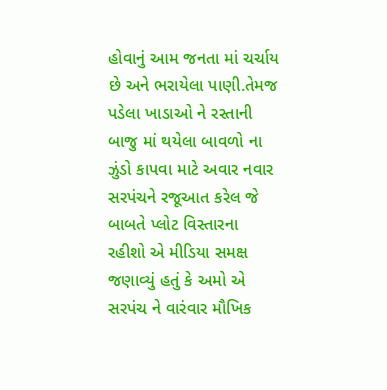હોવાનું આમ જનતા માં ચર્ચાય છે અને ભરાયેલા પાણી.તેમજ પડેલા ખાડાઓ ને રસ્તાની બાજુ માં થયેલા બાવળો ના ઝુંડો કાપવા માટે અવાર નવાર સરપંચને રજૂઆત કરેલ જે બાબતે પ્લોટ વિસ્તારના રહીશો એ મીડિયા સમક્ષ જણાવ્યું હતું કે અમો એ સરપંચ ને વારંવાર મૌખિક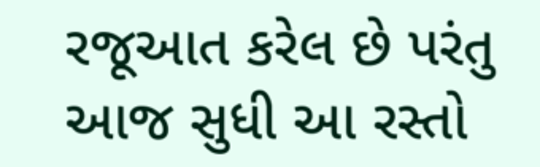રજૂઆત કરેલ છે પરંતુ આજ સુધી આ રસ્તો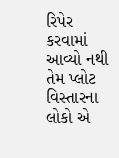રિપેર કરવામાં આવ્યો નથી તેમ પ્લોટ વિસ્તારના લોકો એ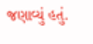જણાવ્યું હતું.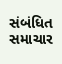સંબંધિત સમાચાર